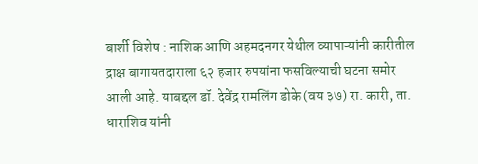बार्शी विशेष : नाशिक आणि अहमदनगर येथील व्यापाऱ्यांनी कारीतील द्राक्ष बागायतदाराला ६२ हजार रुपयांना फसविल्याची घटना समोर आली आहे. याबद्दल डॉ. देवेंद्र रामलिंग डोके (वय ३७) रा. कारी, ता. धाराशिव यांनी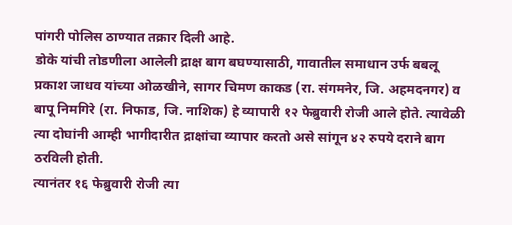पांगरी पोलिस ठाण्यात तक्रार दिली आहे.
डोके यांची तोडणीला आलेली द्राक्ष बाग बघण्यासाठी, गावातील समाधान उर्फ बबलू प्रकाश जाधव यांच्या ओळखीने, सागर चिमण काकड (रा. संगमनेर, जि. अहमदनगर) व बापू निमगिरे (रा. निफाड, जि. नाशिक) हे व्यापारी १२ फेब्रुवारी रोजी आले होते. त्यावेळी त्या दोघांनी आम्ही भागीदारीत द्राक्षांचा व्यापार करतो असे सांगून ४२ रुपये दराने बाग ठरविली होती.
त्यानंतर १६ फेब्रुवारी रोजी त्या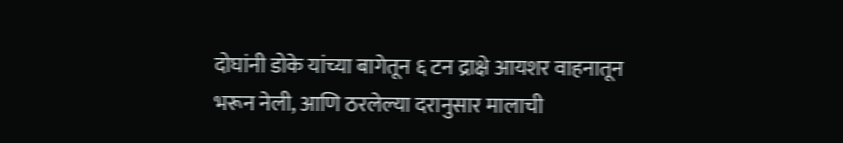दोघांनी डोके यांच्या बागेतून ६ टन द्राक्षे आयशर वाहनातून भरून नेली, आणि ठरलेल्या दरानुसार मालाची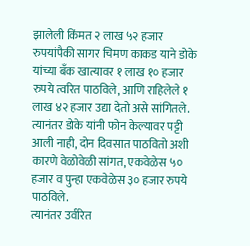झालेली किंमत २ लाख ५२ हजार रुपयांपैकी सागर चिमण काकड याने डोके यांच्या बँक खात्यावर १ लाख १० हजार रुपये त्वरित पाठविले, आणि राहिलेले १ लाख ४२ हजार उद्या देतो असे सांगितले.
त्यानंतर डोके यांनी फोन केल्यावर पट्टी आली नाही, दोन दिवसात पाठवितो अशी कारणे वेळोवेळी सांगत, एकवेळेस ५० हजार व पुन्हा एकवेळेस ३० हजार रुपये पाठविले.
त्यानंतर उर्वरित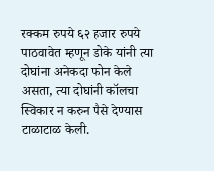रक्कम रुपये ६२ हजार रुपये पाठवावेत म्हणून डोके यांनी त्या दोघांना अनेकदा फोन केले असता, त्या दोघांनी कॉलचा स्विकार न करुन पैसे देण्यास टाळाटाळ केली.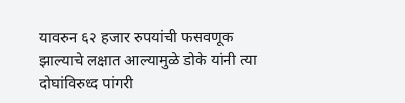यावरुन ६२ हजार रुपयांची फसवणूक झाल्याचे लक्षात आल्यामुळे डोके यांनी त्या दोघांविरुध्द पांगरी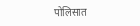पोलिसात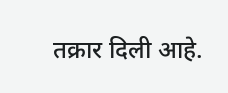तक्रार दिली आहे.